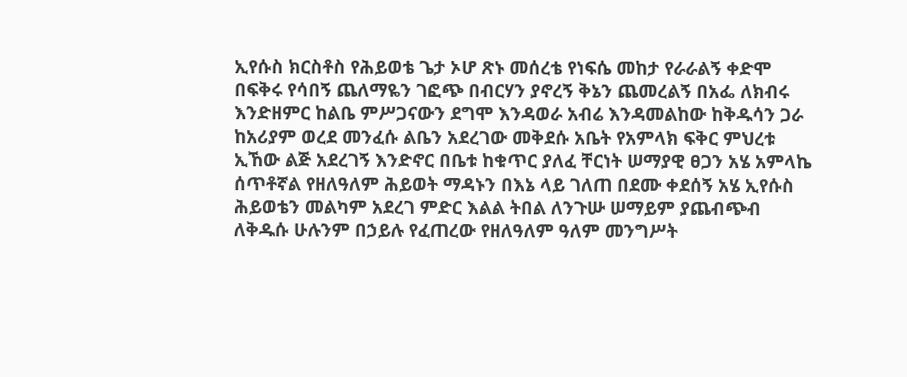ኢየሱስ ክርስቶስ የሕይወቴ ጌታ ኦሆ ጽኑ መሰረቴ የነፍሴ መከታ የራራልኝ ቀድሞ በፍቅሩ የሳበኝ ጨለማዬን ገፎጭ በብርሃን ያኖረኝ ቅኔን ጨመረልኝ በአፌ ለክብሩ እንድዘምር ከልቤ ምሥጋናውን ደግሞ እንዳወራ አብሬ እንዳመልከው ከቅዱሳን ጋራ ከአሪያም ወረደ መንፈሱ ልቤን አደረገው መቅደሱ አቤት የአምላክ ፍቅር ምህረቱ ኢኸው ልጅ አደረገኝ እንድኖር በቤቱ ከቁጥር ያለፈ ቸርነት ሠማያዊ ፀጋን አሄ አምላኬ ሰጥቶኛል የዘለዓለም ሕይወት ማዳኑን በእኔ ላይ ገለጠ በደሙ ቀደሰኝ አሄ ኢየሱስ ሕይወቴን መልካም አደረገ ምድር እልል ትበል ለንጉሡ ሠማይም ያጨብጭብ ለቅዱሱ ሁሉንም በኃይሉ የፈጠረው የዘለዓለም ዓለም መንግሥት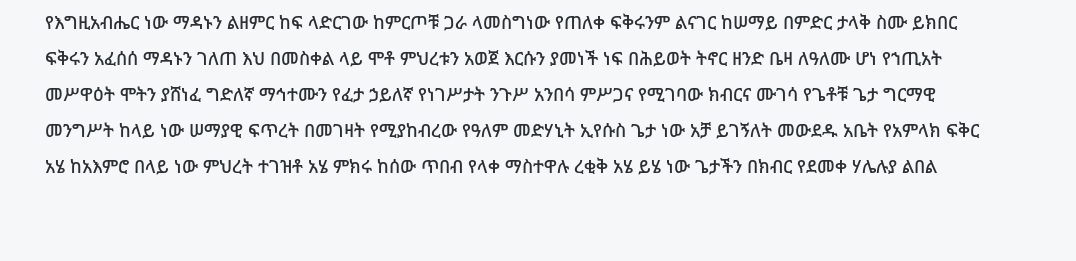የእግዚአብሔር ነው ማዳኑን ልዘምር ከፍ ላድርገው ከምርጦቹ ጋራ ላመስግነው የጠለቀ ፍቅሩንም ልናገር ከሠማይ በምድር ታላቅ ስሙ ይክበር ፍቅሩን አፈሰሰ ማዳኑን ገለጠ እህ በመስቀል ላይ ሞቶ ምህረቱን አወጀ እርሱን ያመነች ነፍ በሕይወት ትኖር ዘንድ ቤዛ ለዓለሙ ሆነ የኀጢአት መሥዋዕት ሞትን ያሸነፈ ግድለኛ ማኅተሙን የፈታ ኃይለኛ የነገሥታት ንጉሥ አንበሳ ምሥጋና የሚገባው ክብርና ሙገሳ የጌቶቹ ጌታ ግርማዊ መንግሥት ከላይ ነው ሠማያዊ ፍጥረት በመገዛት የሚያከብረው የዓለም መድሃኒት ኢየሱስ ጌታ ነው አቻ ይገኝለት መውደዱ አቤት የአምላክ ፍቅር አሄ ከአእምሮ በላይ ነው ምህረት ተገዝቶ አሄ ምክሩ ከሰው ጥበብ የላቀ ማስተዋሉ ረቂቅ አሄ ይሄ ነው ጌታችን በክብር የደመቀ ሃሌሉያ ልበል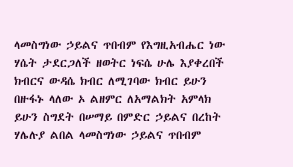ላመስግነው ኃይልና ጥበብም የእግዚአብሔር ነው ሃሴት ታደርጋለች ዘወትር ነፍሴ ሁሌ እያቀረበች ክብርና ውዳሴ ክብር ለሚገባው ክብር ይሁን በዙፋኑ ላለው ኦ ልዘምር ለአማልክት አምላክ ይሁን ስግደት በሠማይ በምድር ኃይልና በረከት ሃሌሉያ ልበል ላመስግነው ኃይልና ጥበብም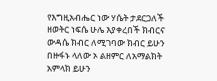የእግዚአብሔር ነው ሃሴት ታደርጋለች ዘወትር ነፍሴ ሁሌ እያቀረበች ክብርና ውዳሴ ክብር ለሚገባው ክብር ይሁን በዙፋኑ ላለው ኦ ልዘምር ለአማልክት አምላክ ይሁን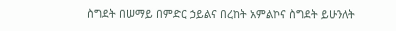ስግደት በሠማይ በምድር ኃይልና በረከት አምልኮና ስግደት ይሁንለት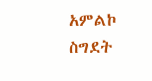አምልኮ ስግደት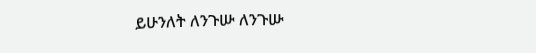ይሁንለት ለንጉሡ ለንጉሡ